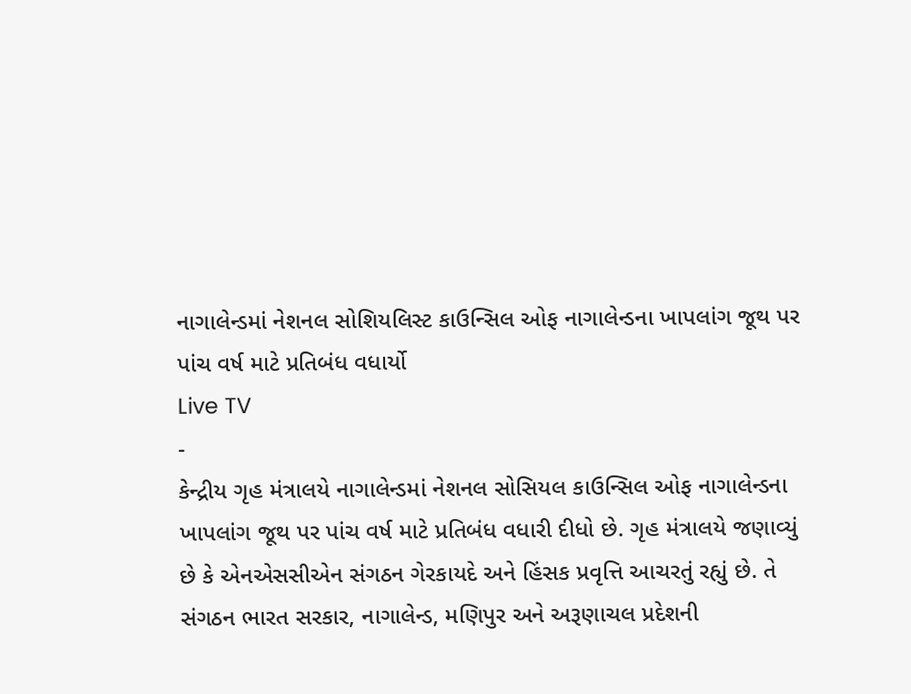નાગાલેન્ડમાં નેશનલ સોશિયલિસ્ટ કાઉન્સિલ ઓફ નાગાલેન્ડના ખાપલાંગ જૂથ પર પાંચ વર્ષ માટે પ્રતિબંધ વધાર્યો
Live TV
-
કેન્દ્રીય ગૃહ મંત્રાલયે નાગાલેન્ડમાં નેશનલ સોસિયલ કાઉન્સિલ ઓફ નાગાલેન્ડના ખાપલાંગ જૂથ પર પાંચ વર્ષ માટે પ્રતિબંધ વધારી દીધો છે. ગૃહ મંત્રાલયે જણાવ્યું છે કે એનએસસીએન સંગઠન ગેરકાયદે અને હિંસક પ્રવૃત્તિ આચરતું રહ્યું છે. તે સંગઠન ભારત સરકાર, નાગાલેન્ડ, મણિપુર અને અરૂણાચલ પ્રદેશની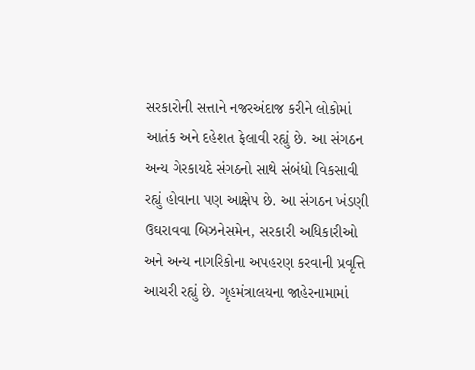સરકારોની સત્તાને નજરઅંદાજ કરીને લોકોમાં આતંક અને દહેશત ફેલાવી રહ્યું છે. આ સંગઠન અન્ય ગેરકાયદે સંગઠનો સાથે સંબંધો વિકસાવી રહ્યું હોવાના પણ આક્ષેપ છે. આ સંગઠન ખંડણી ઉઘરાવવા બિઝનેસમેન, સરકારી અધિકારીઓ અને અન્ય નાગરિકોના અપહરણ કરવાની પ્રવૃત્તિ આચરી રહ્યું છે. ગૃહમંત્રાલયના જાહેરનામામાં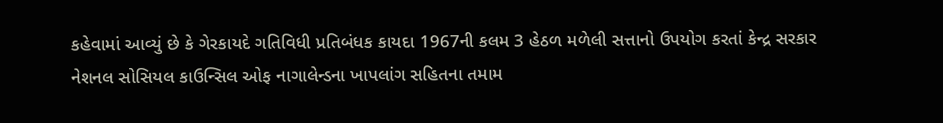કહેવામાં આવ્યું છે કે ગેરકાયદે ગતિવિધી પ્રતિબંધક કાયદા 1967ની કલમ 3 હેઠળ મળેલી સત્તાનો ઉપયોગ કરતાં કેન્દ્ર સરકાર નેશનલ સોસિયલ કાઉન્સિલ ઓફ નાગાલેન્ડના ખાપલાંગ સહિતના તમામ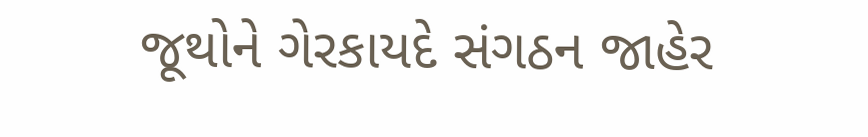જૂથોને ગેરકાયદે સંગઠન જાહેર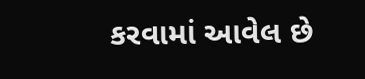કરવામાં આવેલ છે